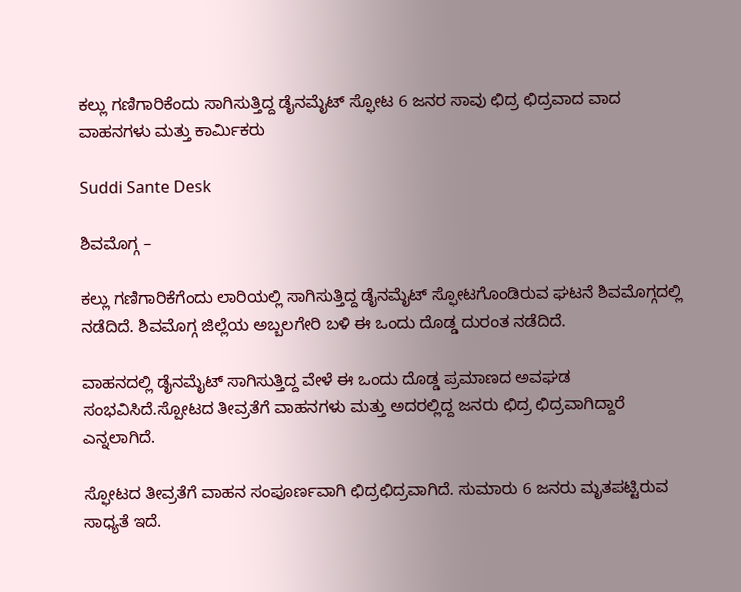ಕಲ್ಲು ಗಣಿಗಾರಿಕೆಂದು ಸಾಗಿಸುತ್ತಿದ್ದ ಡೈನಮೈಟ್ ಸ್ಫೋಟ 6 ಜನರ ಸಾವು ಛಿದ್ರ ಛಿದ್ರವಾದ ವಾದ ವಾಹನಗಳು ಮತ್ತು ಕಾರ್ಮಿಕರು

Suddi Sante Desk

ಶಿವಮೊಗ್ಗ –

ಕಲ್ಲು ಗಣಿಗಾರಿಕೆಗೆಂದು ಲಾರಿಯಲ್ಲಿ ಸಾಗಿಸುತ್ತಿದ್ದ ಡೈನಮೈಟ್ ಸ್ಫೋಟಗೊಂಡಿರುವ ಘಟನೆ ಶಿವಮೊಗ್ಗದಲ್ಲಿ ನಡೆದಿದೆ. ಶಿವಮೊಗ್ಗ ಜಿಲ್ಲೆಯ ಅಬ್ಬಲಗೇರಿ ಬಳಿ ಈ ಒಂದು ದೊಡ್ಡ ದುರಂತ ನಡೆದಿದೆ.

ವಾಹನದಲ್ಲಿ ಡೈನಮೈಟ್ ಸಾಗಿಸುತ್ತಿದ್ದ ವೇಳೆ ಈ ಒಂದು ದೊಡ್ಡ ಪ್ರಮಾಣದ ಅವಘಡ ಸಂಭವಿಸಿದೆ.ಸ್ಪೋಟದ ತೀವ್ರತೆಗೆ ವಾಹನಗಳು ಮತ್ತು ಅದರಲ್ಲಿದ್ದ ಜನರು ಛಿದ್ರ ಛಿದ್ರವಾಗಿದ್ದಾರೆ ಎನ್ನಲಾಗಿದೆ.

ಸ್ಫೋಟದ ತೀವ್ರತೆಗೆ ವಾಹನ ಸಂಪೂರ್ಣವಾಗಿ ಛಿದ್ರಛಿದ್ರವಾಗಿದೆ. ಸುಮಾರು 6 ಜನರು ಮೃತಪಟ್ಟಿರುವ ಸಾಧ್ಯತೆ ಇದೆ.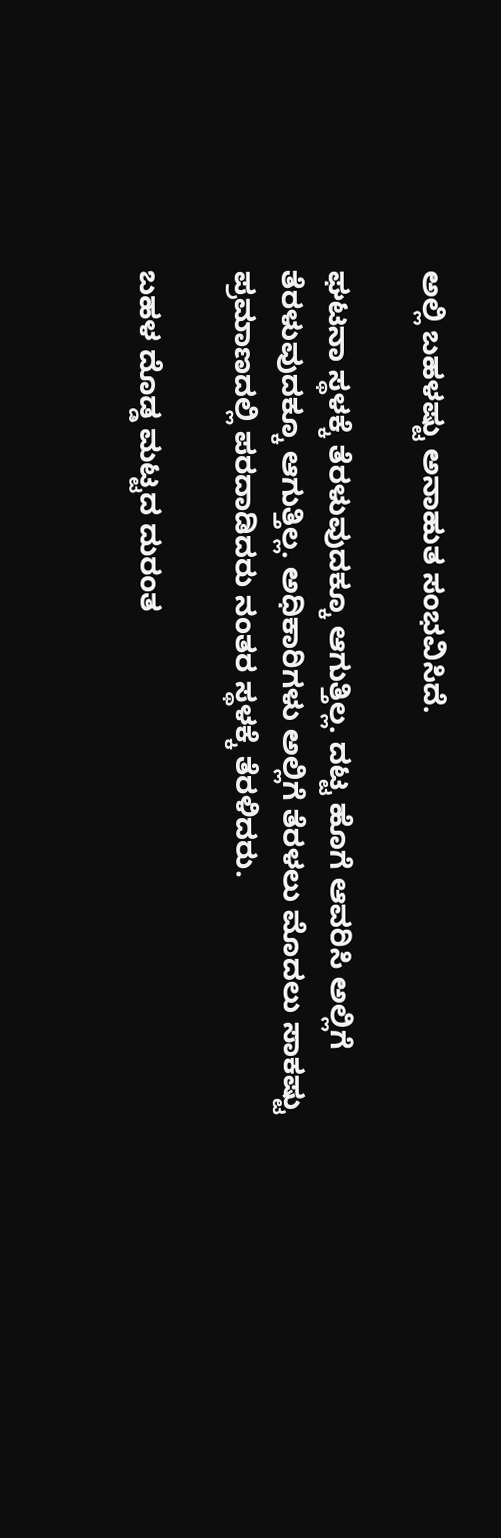ಅಲ್ಲಿ ಬಹಳಷ್ಟು ಅನಾಹುತ ಸಂಭವಿಸಿದೆ.

ಘಟನಾ ಸ್ಥಳಕ್ಕೆ ತೆರಳುವುದಕ್ಕೂ ಆಗುತ್ತಿಲ್ಲ. ದಟ್ಟ ಹೊಗೆ ಆವರಿಸಿ ಅಲ್ಲಿಗೆ ತೆರಳುವುದಕ್ಕೂ ಆಗುತ್ತಿಲ್ಲ. ಅಧಿಕಾರಿಗಳು ಅಲ್ಲಿಗೆ ತೆರಳಲು ಮೊದಲು ಸಾಕಷ್ಟು ಪ್ರಮಾಣದಲ್ಲಿ ಪರದಾಡಿದರು ನಂತರ ಸ್ಥಳಕ್ಕೆ ತೆರಳಿದರು.

ಬಹಳ ದೊಡ್ಡ ಮಟ್ಟದ ದುರಂತ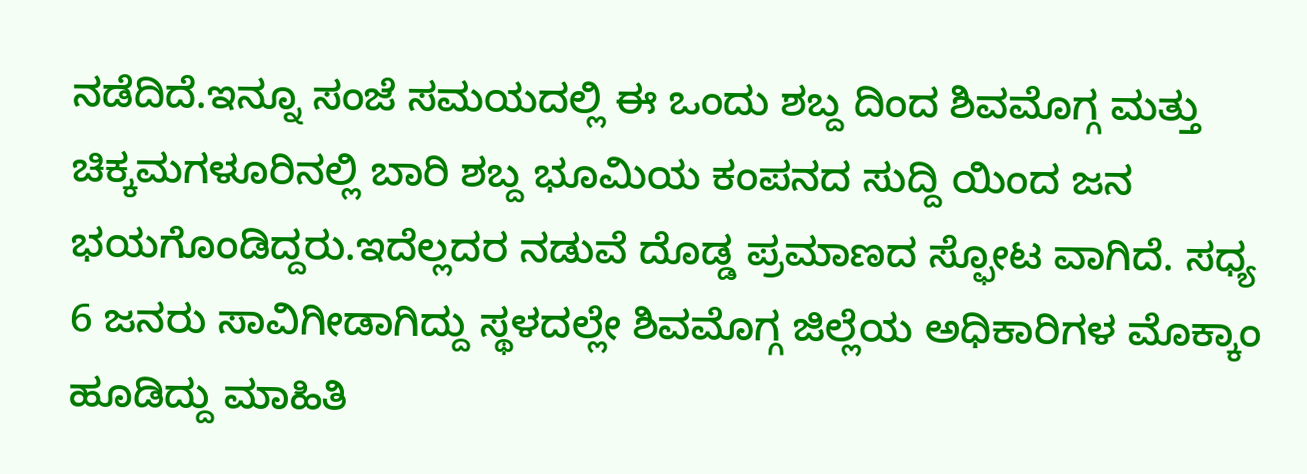ನಡೆದಿದೆ.ಇನ್ನೂ ಸಂಜೆ ಸಮಯದಲ್ಲಿ ಈ ಒಂದು ಶಬ್ದ ದಿಂದ ಶಿವಮೊಗ್ಗ ಮತ್ತು ಚಿಕ್ಕಮಗಳೂರಿನಲ್ಲಿ ಬಾರಿ ಶಬ್ದ ಭೂಮಿಯ ಕಂಪನದ ಸುದ್ದಿ ಯಿಂದ ಜನ ಭಯಗೊಂಡಿದ್ದರು.ಇದೆಲ್ಲದರ ನಡುವೆ ದೊಡ್ಡ ಪ್ರಮಾಣದ ಸ್ಫೋಟ ವಾಗಿದೆ. ಸಧ್ಯ 6 ಜನರು ಸಾವಿಗೀಡಾಗಿದ್ದು ಸ್ಥಳದಲ್ಲೇ ಶಿವಮೊಗ್ಗ ಜಿಲ್ಲೆಯ ಅಧಿಕಾರಿಗಳ ಮೊಕ್ಕಾಂ ಹೂಡಿದ್ದು ಮಾಹಿತಿ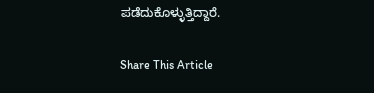ಪಡೆದುಕೊಳ್ಳುತ್ತಿದ್ದಾರೆ.

Share This Article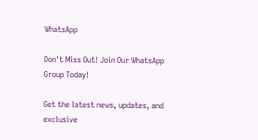WhatsApp

Don't Miss Out! Join Our WhatsApp Group Today!

Get the latest news, updates, and exclusive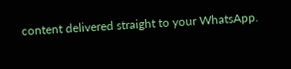content delivered straight to your WhatsApp.